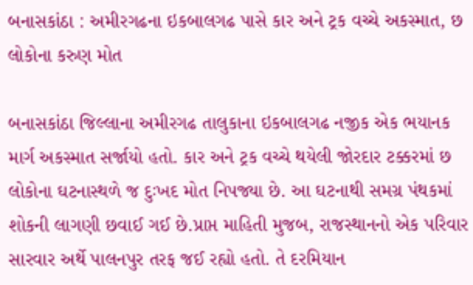બનાસકાંઠા : અમીરગઢના ઇકબાલગઢ પાસે કાર અને ટ્રક વચ્ચે અકસ્માત, છ લોકોના કરુણ મોત

બનાસકાંઠા જિલ્લાના અમીરગઢ તાલુકાના ઇકબાલગઢ નજીક એક ભયાનક માર્ગ અકસ્માત સર્જાયો હતો. કાર અને ટ્રક વચ્ચે થયેલી જોરદાર ટક્કરમાં છ લોકોના ઘટનાસ્થળે જ દુઃખદ મોત નિપજ્યા છે. આ ઘટનાથી સમગ્ર પંથકમાં શોકની લાગણી છવાઈ ગઈ છે.પ્રાપ્ત માહિતી મુજબ, રાજસ્થાનનો એક પરિવાર સારવાર અર્થે પાલનપુર તરફ જઈ રહ્યો હતો. તે દરમિયાન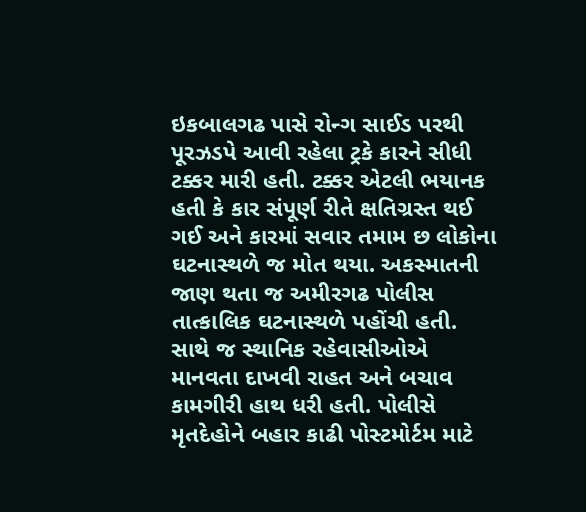ઇકબાલગઢ પાસે રોન્ગ સાઈડ પરથી પૂરઝડપે આવી રહેલા ટ્રકે કારને સીધી ટક્કર મારી હતી. ટક્કર એટલી ભયાનક હતી કે કાર સંપૂર્ણ રીતે ક્ષતિગ્રસ્ત થઈ ગઈ અને કારમાં સવાર તમામ છ લોકોના ઘટનાસ્થળે જ મોત થયા. અકસ્માતની જાણ થતા જ અમીરગઢ પોલીસ તાત્કાલિક ઘટનાસ્થળે પહોંચી હતી. સાથે જ સ્થાનિક રહેવાસીઓએ માનવતા દાખવી રાહત અને બચાવ કામગીરી હાથ ધરી હતી. પોલીસે મૃતદેહોને બહાર કાઢી પોસ્ટમોર્ટમ માટે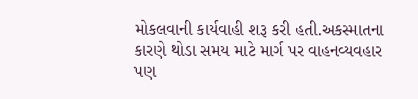મોકલવાની કાર્યવાહી શરૂ કરી હતી.અકસ્માતના કારણે થોડા સમય માટે માર્ગ પર વાહનવ્યવહાર પણ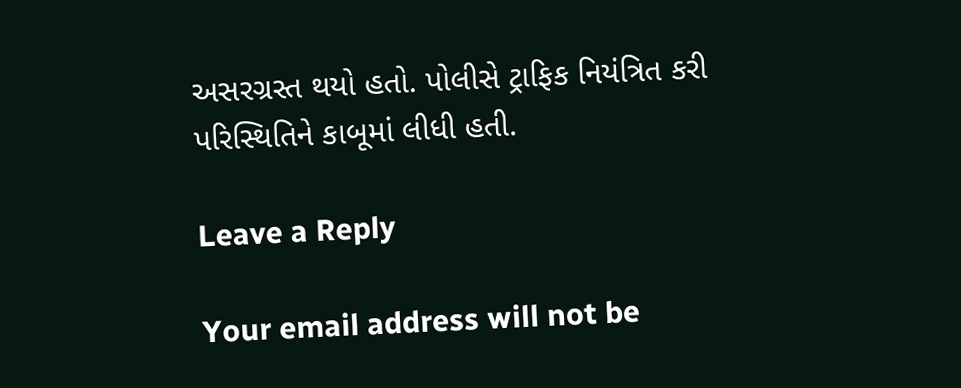અસરગ્રસ્ત થયો હતો. પોલીસે ટ્રાફિક નિયંત્રિત કરી પરિસ્થિતિને કાબૂમાં લીધી હતી.

Leave a Reply

Your email address will not be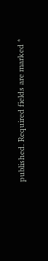published. Required fields are marked *